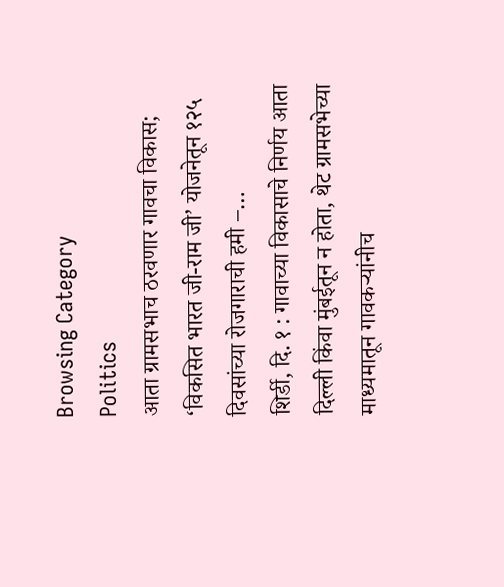Browsing Category
Politics
आता ग्रामसभाच ठरवणार गावचा विकास; ‘विकसित भारत जी-राम जी’ योजनेतून १२५ दिवसांच्या रोजगाराची हमी –…
शिर्डी, दि. १ : गावाच्या विकासाचे निर्णय आता दिल्ली किंवा मुंबईतून न होता, थेट ग्रामसभेच्या माध्यमातून गावकऱ्यांनीच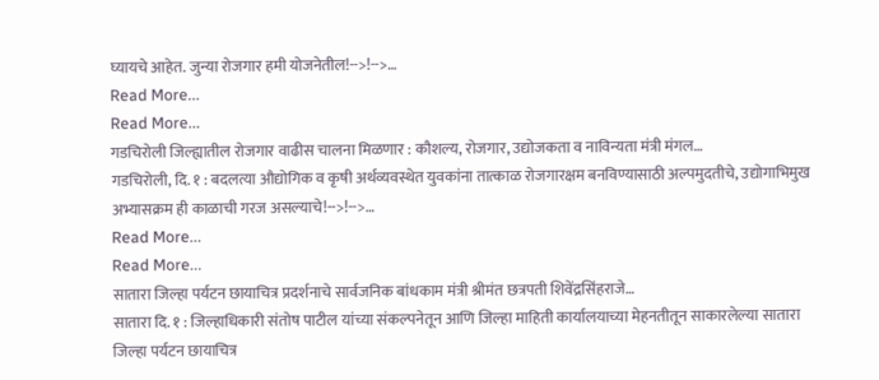घ्यायचे आहेत. जुन्या रोजगार हमी योजनेतील!-->!-->…
Read More...
Read More...
गडचिरोली जिल्ह्यातील रोजगार वाढीस चालना मिळणार : कौशल्य, रोजगार, उद्योजकता व नाविन्यता मंत्री मंगल…
गडचिरोली, दि. १ : बदलत्या औद्योगिक व कृषी अर्थव्यवस्थेत युवकांना तात्काळ रोजगारक्षम बनविण्यासाठी अल्पमुदतीचे, उद्योगाभिमुख अभ्यासक्रम ही काळाची गरज असल्याचे!-->!-->…
Read More...
Read More...
सातारा जिल्हा पर्यटन छायाचित्र प्रदर्शनाचे सार्वजनिक बांधकाम मंत्री श्रीमंत छत्रपती शिवेंद्रसिंहराजे…
सातारा दि. १ : जिल्हाधिकारी संतोष पाटील यांच्या संकल्पनेतून आणि जिल्हा माहिती कार्यालयाच्या मेहनतीतून साकारलेल्या सातारा जिल्हा पर्यटन छायाचित्र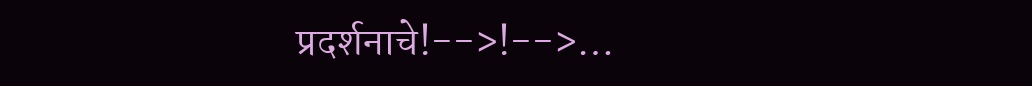प्रदर्शनाचे!-->!-->…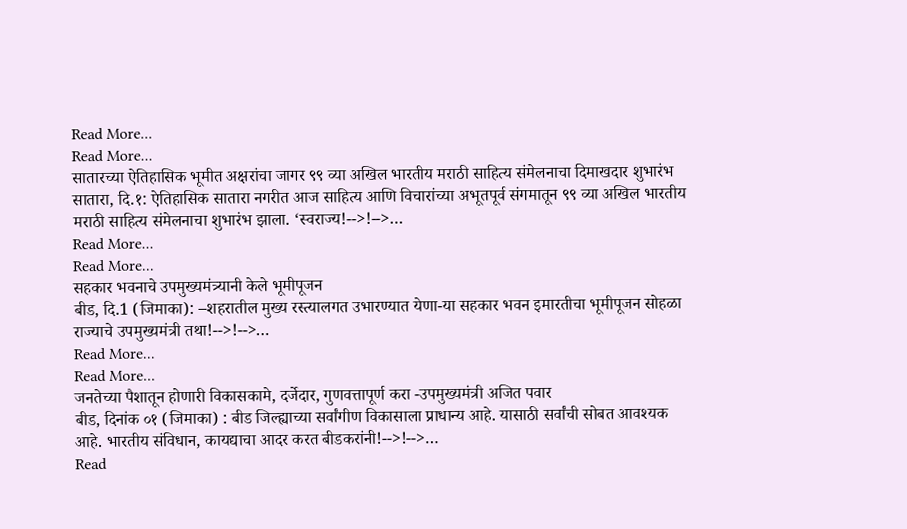Read More...
Read More...
सातारच्या ऐतिहासिक भूमीत अक्षरांचा जागर ९९ व्या अखिल भारतीय मराठी साहित्य संमेलनाचा दिमाखदार शुभारंभ
सातारा, दि.१: ऐतिहासिक सातारा नगरीत आज साहित्य आणि विचारांच्या अभूतपूर्व संगमातून ९९ व्या अखिल भारतीय मराठी साहित्य संमेलनाचा शुभारंभ झाला. ‘स्वराज्य!-->!-->…
Read More...
Read More...
सहकार भवनाचे उपमुख्यमंत्र्यानी केले भूमीपूजन
बीड, दि.1 (जिमाका): –शहरातील मुख्य रस्त्यालगत उभारण्यात येणा-या सहकार भवन इमारतीचा भूमीपूजन सोहळा राज्याचे उपमुख्यमंत्री तथा!-->!-->…
Read More...
Read More...
जनतेच्या पैशातून होणारी विकासकामे, दर्जेदार, गुणवत्तापूर्ण करा -उपमुख्यमंत्री अजित पवार
बीड, दिनांक ०१ (जिमाका) : बीड जिल्ह्याच्या सर्वांगीण विकासाला प्राधान्य आहे. यासाठी सर्वांची सोबत आवश्यक आहे. भारतीय संविधान, कायद्याचा आदर करत बीडकरांनी!-->!-->…
Read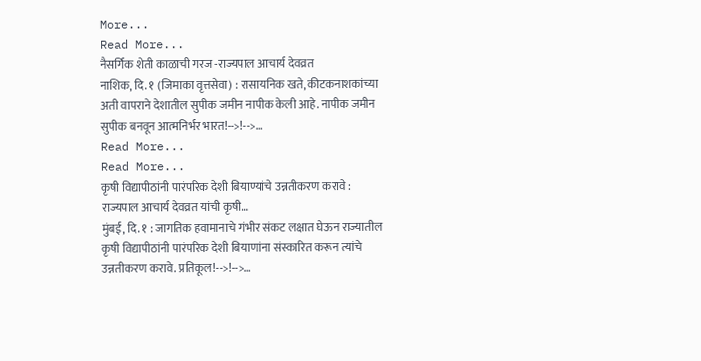More...
Read More...
नैसर्गिक शेती काळाची गरज -राज्यपाल आचार्य देवव्रत
नाशिक, दि. १ (जिमाका वृत्तसेवा) : रासायनिक खते, कीटकनाशकांच्या अती वापराने देशातील सुपीक जमीन नापीक केली आहे. नापीक जमीन सुपीक बनवून आत्मनिर्भर भारत!-->!-->…
Read More...
Read More...
कृषी विद्यापीठांनी पारंपरिक देशी बियाण्यांचे उन्नतीकरण करावे : राज्यपाल आचार्य देवव्रत यांची कृषी…
मुंबई, दि. १ : जागतिक हवामानाचे गंभीर संकट लक्षात घेऊन राज्यातील कृषी विद्यापीठांनी पारंपरिक देशी बियाणांना संस्कारित करून त्यांचे उन्नतीकरण करावे. प्रतिकूल!-->!-->…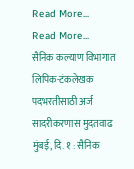Read More...
Read More...
सैनिक कल्याण विभागात लिपिक-टंकलेखक पदभरतीसाठी अर्ज सादरीकरणास मुदतवाढ
मुंबई, दि. १ : सैनिक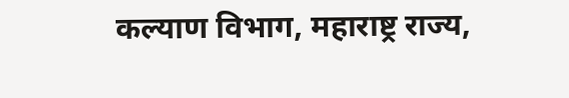कल्याण विभाग, महाराष्ट्र राज्य,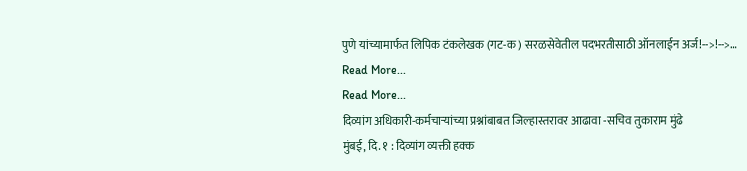पुणे यांच्यामार्फत लिपिक टंकलेखक (गट-क) सरळसेवेतील पदभरतीसाठी ऑनलाईन अर्ज!-->!-->…
Read More...
Read More...
दिव्यांग अधिकारी-कर्मचाऱ्यांच्या प्रश्नांबाबत जिल्हास्तरावर आढावा -सचिव तुकाराम मुंढे
मुंबई, दि. १ : दिव्यांग व्यक्ती हक्क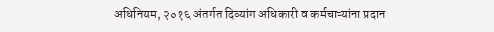अधिनियम, २०१६ अंतर्गत दिव्यांग अधिकारी व कर्मचाऱ्यांना प्रदान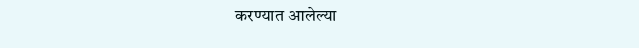करण्यात आलेल्या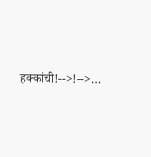हक्कांची!-->!-->…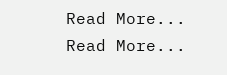Read More...
Read More...